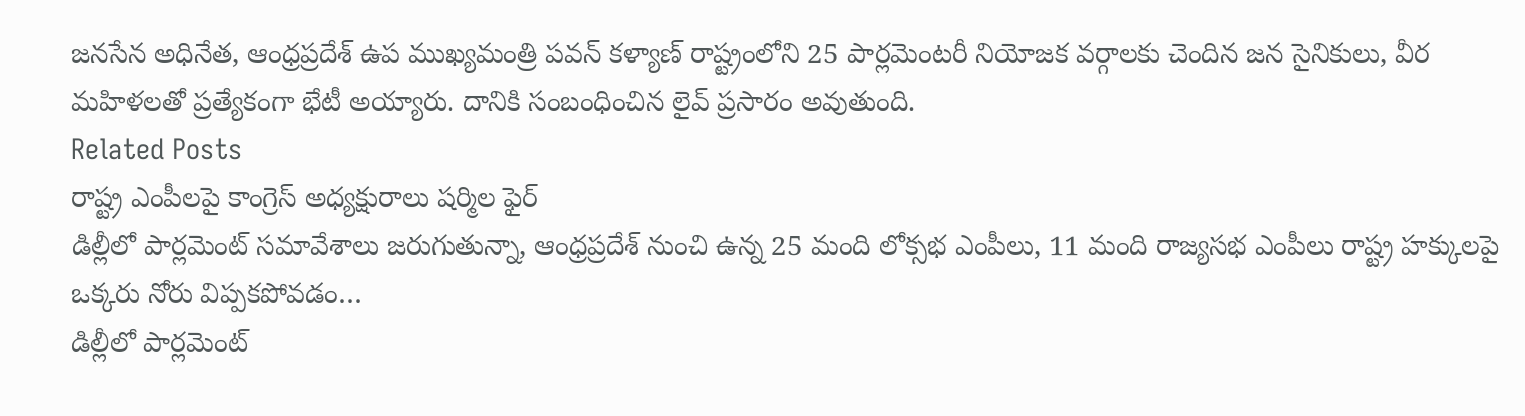జనసేన అధినేత, ఆంధ్రప్రదేశ్ ఉప ముఖ్యమంత్రి పవన్ కళ్యాణ్ రాష్ట్రంలోని 25 పార్లమెంటరీ నియోజక వర్గాలకు చెందిన జన సైనికులు, వీర మహిళలతో ప్రత్యేకంగా భేటీ అయ్యారు. దానికి సంబంధించిన లైవ్ ప్రసారం అవుతుంది.
Related Posts
రాష్ట్ర ఎంపీలపై కాంగ్రెస్ అధ్యక్షురాలు షర్మిల ఫైర్
డిల్లీలో పార్లమెంట్ సమావేశాలు జరుగుతున్నా, ఆంధ్రప్రదేశ్ నుంచి ఉన్న 25 మంది లోక్సభ ఎంపీలు, 11 మంది రాజ్యసభ ఎంపీలు రాష్ట్ర హక్కులపై ఒక్కరు నోరు విప్పకపోవడం…
డిల్లీలో పార్లమెంట్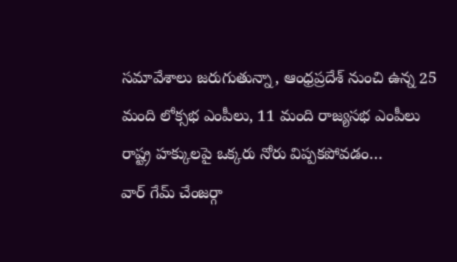సమావేశాలు జరుగుతున్నా, ఆంధ్రప్రదేశ్ నుంచి ఉన్న 25 మంది లోక్సభ ఎంపీలు, 11 మంది రాజ్యసభ ఎంపీలు రాష్ట్ర హక్కులపై ఒక్కరు నోరు విప్పకపోవడం…
వార్ గేమ్ చేంజర్గా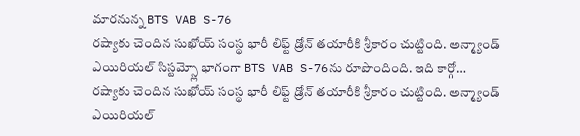మారనున్న BTS VAB S-76
రష్యాకు చెందిన సుఖోయ్ సంస్థ భారీ లిఫ్ట్ డ్రోన్ తయారీకి శ్రీకారం చుట్టింది. అన్మ్యాండ్ ఎయిరియల్ సిస్టమ్స్లో భాగంగా BTS VAB S-76ను రూపొందింది. ఇది కార్గో…
రష్యాకు చెందిన సుఖోయ్ సంస్థ భారీ లిఫ్ట్ డ్రోన్ తయారీకి శ్రీకారం చుట్టింది. అన్మ్యాండ్ ఎయిరియల్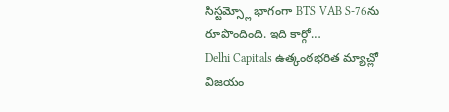సిస్టమ్స్లో భాగంగా BTS VAB S-76ను రూపొందింది. ఇది కార్గో…
Delhi Capitals ఉత్కంఠభరిత మ్యాచ్లో విజయం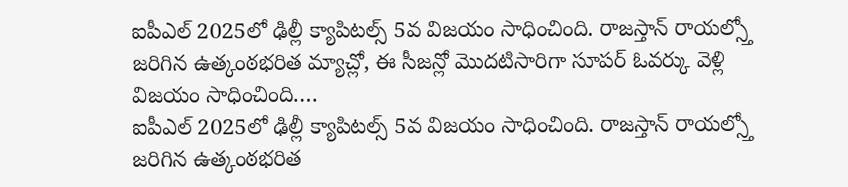ఐపీఎల్ 2025లో ఢిల్లీ క్యాపిటల్స్ 5వ విజయం సాధించింది. రాజస్తాన్ రాయల్స్తో జరిగిన ఉత్కంఠభరిత మ్యాచ్లో, ఈ సీజన్లో మొదటిసారిగా సూపర్ ఓవర్కు వెళ్లి విజయం సాధించింది.…
ఐపీఎల్ 2025లో ఢిల్లీ క్యాపిటల్స్ 5వ విజయం సాధించింది. రాజస్తాన్ రాయల్స్తో జరిగిన ఉత్కంఠభరిత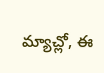మ్యాచ్లో, ఈ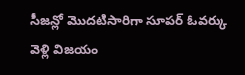సీజన్లో మొదటిసారిగా సూపర్ ఓవర్కు వెళ్లి విజయం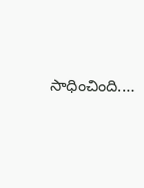సాధించింది.…